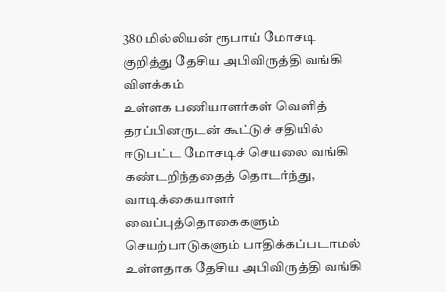380 மில்லியன் ரூபாய் மோசடி குறித்து தேசிய அபிவிருத்தி வங்கி விளக்கம்
உள்ளக பணியாளர்கள் வெளித் தரப்பினருடன் கூட்டுச் சதியில் ஈடுபட்ட மோசடிச் செயலை வங்கி கண்டறிந்ததைத் தொடர்ந்து, வாடிக்கையாளர் வைப்புத்தொகைகளும் செயற்பாடுகளும் பாதிக்கப்படாமல் உள்ளதாக தேசிய அபிவிருத்தி வங்கி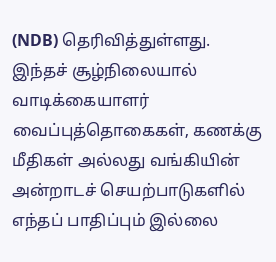(NDB) தெரிவித்துள்ளது.
இந்தச் சூழ்நிலையால் வாடிக்கையாளர் வைப்புத்தொகைகள், கணக்கு மீதிகள் அல்லது வங்கியின் அன்றாடச் செயற்பாடுகளில் எந்தப் பாதிப்பும் இல்லை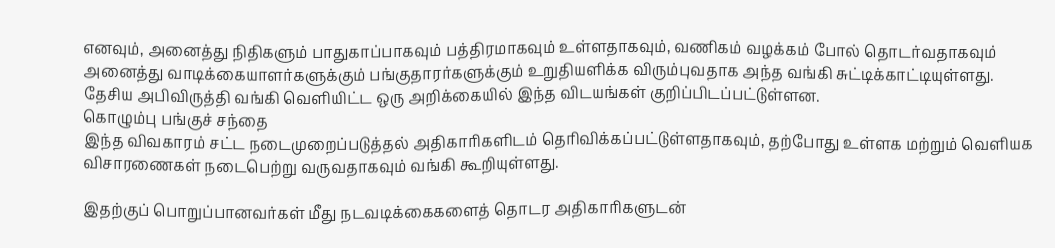எனவும், அனைத்து நிதிகளும் பாதுகாப்பாகவும் பத்திரமாகவும் உள்ளதாகவும், வணிகம் வழக்கம் போல் தொடர்வதாகவும் அனைத்து வாடிக்கையாளர்களுக்கும் பங்குதாரர்களுக்கும் உறுதியளிக்க விரும்புவதாக அந்த வங்கி சுட்டிக்காட்டியுள்ளது.
தேசிய அபிவிருத்தி வங்கி வெளியிட்ட ஒரு அறிக்கையில் இந்த விடயங்கள் குறிப்பிடப்பட்டுள்ளன.
கொழும்பு பங்குச் சந்தை
இந்த விவகாரம் சட்ட நடைமுறைப்படுத்தல் அதிகாரிகளிடம் தெரிவிக்கப்பட்டுள்ளதாகவும், தற்போது உள்ளக மற்றும் வெளியக விசாரணைகள் நடைபெற்று வருவதாகவும் வங்கி கூறியுள்ளது.

இதற்குப் பொறுப்பானவர்கள் மீது நடவடிக்கைகளைத் தொடர அதிகாரிகளுடன்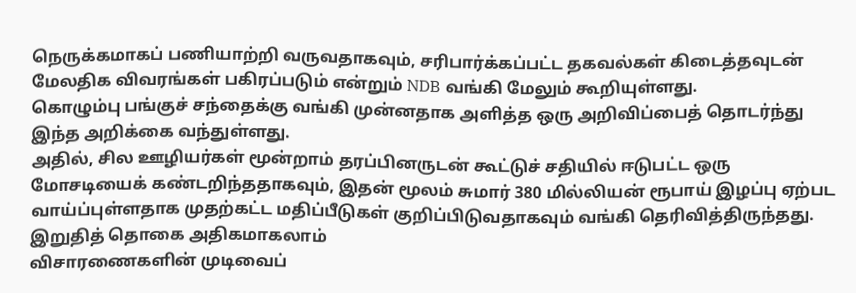நெருக்கமாகப் பணியாற்றி வருவதாகவும், சரிபார்க்கப்பட்ட தகவல்கள் கிடைத்தவுடன் மேலதிக விவரங்கள் பகிரப்படும் என்றும் NDB வங்கி மேலும் கூறியுள்ளது.
கொழும்பு பங்குச் சந்தைக்கு வங்கி முன்னதாக அளித்த ஒரு அறிவிப்பைத் தொடர்ந்து இந்த அறிக்கை வந்துள்ளது.
அதில், சில ஊழியர்கள் மூன்றாம் தரப்பினருடன் கூட்டுச் சதியில் ஈடுபட்ட ஒரு மோசடியைக் கண்டறிந்ததாகவும், இதன் மூலம் சுமார் 380 மில்லியன் ரூபாய் இழப்பு ஏற்பட வாய்ப்புள்ளதாக முதற்கட்ட மதிப்பீடுகள் குறிப்பிடுவதாகவும் வங்கி தெரிவித்திருந்தது.
இறுதித் தொகை அதிகமாகலாம்
விசாரணைகளின் முடிவைப்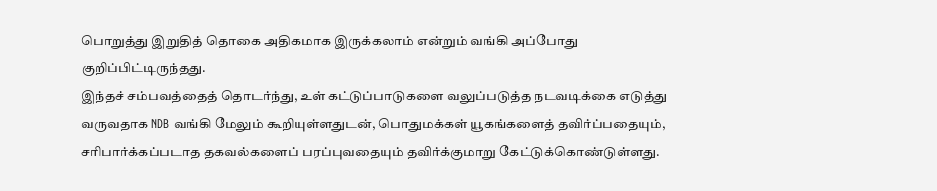பொறுத்து இறுதித் தொகை அதிகமாக இருக்கலாம் என்றும் வங்கி அப்போது குறிப்பிட்டிருந்தது.
இந்தச் சம்பவத்தைத் தொடர்ந்து, உள் கட்டுப்பாடுகளை வலுப்படுத்த நடவடிக்கை எடுத்து வருவதாக NDB வங்கி மேலும் கூறியுள்ளதுடன், பொதுமக்கள் யூகங்களைத் தவிர்ப்பதையும், சரிபார்க்கப்படாத தகவல்களைப் பரப்புவதையும் தவிர்க்குமாறு கேட்டுக்கொண்டுள்ளது.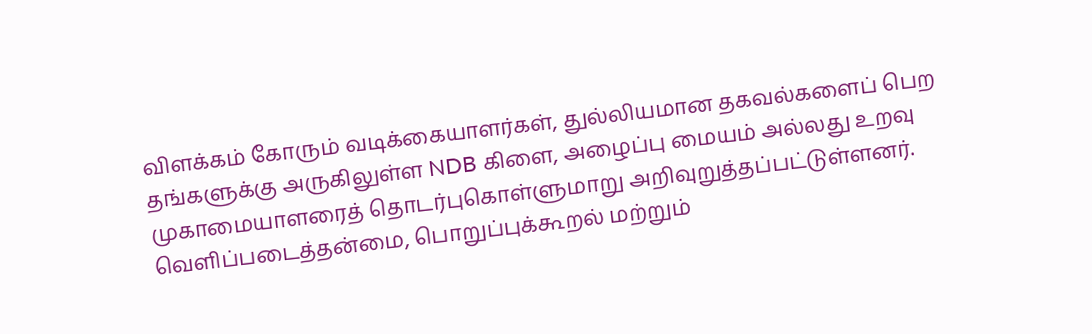விளக்கம் கோரும் வடிக்கையாளர்கள், துல்லியமான தகவல்களைப் பெற தங்களுக்கு அருகிலுள்ள NDB கிளை, அழைப்பு மையம் அல்லது உறவு முகாமையாளரைத் தொடர்புகொள்ளுமாறு அறிவுறுத்தப்பட்டுள்ளனர்.
வெளிப்படைத்தன்மை, பொறுப்புக்கூறல் மற்றும்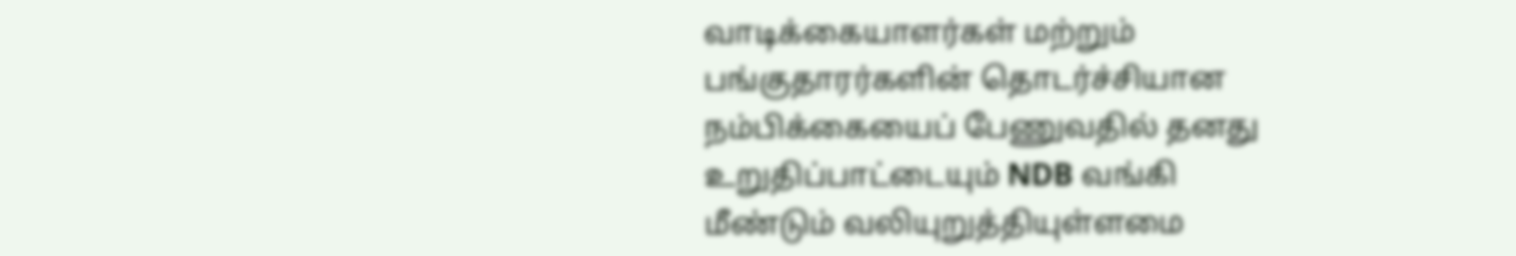வாடிக்கையாளர்கள் மற்றும் பங்குதாரர்களின் தொடர்ச்சியான நம்பிக்கையைப் பேணுவதில் தனது உறுதிப்பாட்டையும் NDB வங்கி மீண்டும் வலியுறுத்தியுள்ளமை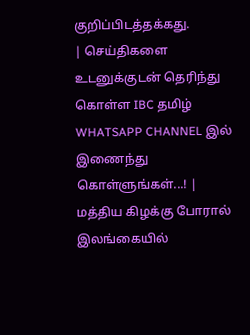குறிப்பிடத்தக்கது.
| செய்திகளை உடனுக்குடன் தெரிந்து கொள்ள IBC தமிழ் WHATSAPP CHANNEL இல் இணைந்து கொள்ளுங்கள்...! |
மத்திய கிழக்கு போரால் இலங்கையில்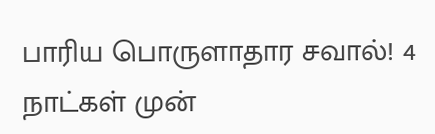பாரிய பொருளாதார சவால்! 4 நாட்கள் முன்